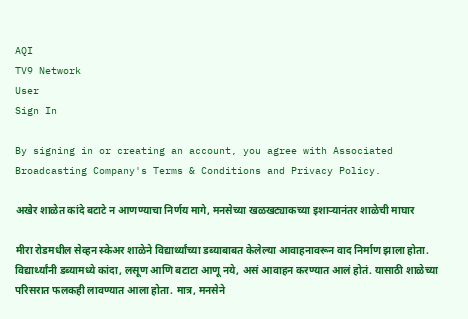AQI
TV9 Network
User
Sign In

By signing in or creating an account, you agree with Associated Broadcasting Company's Terms & Conditions and Privacy Policy.

अखेर शाळेत कांदे बटाटे न आणण्याचा निर्णय मागे, मनसेच्या खळखट्याकच्या इशाऱ्यानंतर शाळेची माघार

मीरा रोडमधील सेव्हन स्केअर शाळेने विद्यार्थ्यांच्या डब्याबाबत केलेल्या आवाहनावरून वाद निर्माण झाला होता. विद्यार्थ्यांनी डब्यामध्ये कांदा, लसूण आणि बटाटा आणू नये, असं आवाहन करण्यात आलं होतं. यासाठी शाळेच्या परिसरात फलकही लावण्यात आला होता. मात्र, मनसेने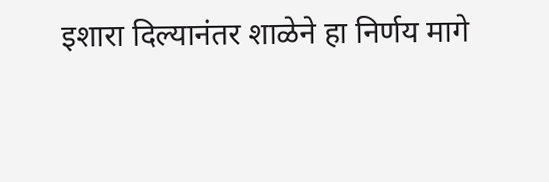इशारा दिल्यानंतर शाळेने हा निर्णय मागे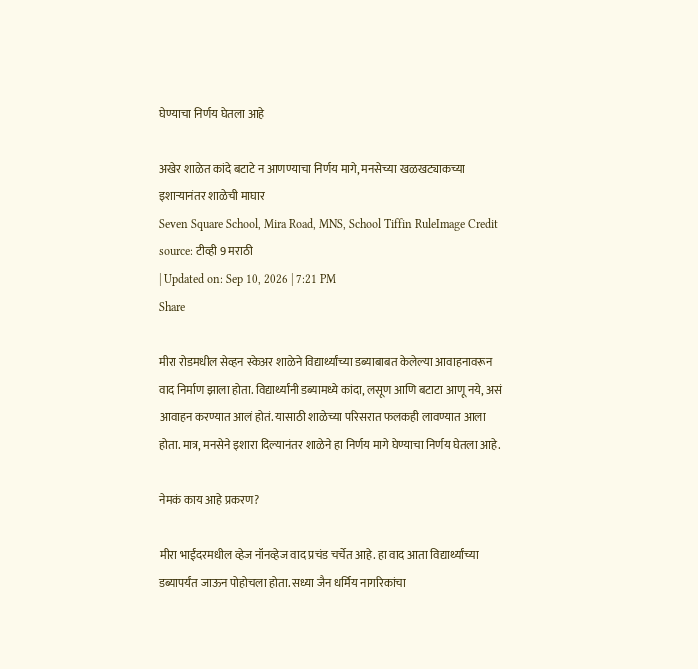घेण्याचा निर्णय घेतला आहे

अखेर शाळेत कांदे बटाटे न आणण्याचा निर्णय मागे, मनसेच्या खळखट्याकच्या इशाऱ्यानंतर शाळेची माघार
Seven Square School, Mira Road, MNS, School Tiffin RuleImage Credit source: टीव्ही 9 मराठी
| Updated on: Sep 10, 2026 | 7:21 PM
Share

मीरा रोडमधील सेव्हन स्केअर शाळेने विद्यार्थ्यांच्या डब्याबाबत केलेल्या आवाहनावरून वाद निर्माण झाला होता. विद्यार्थ्यांनी डब्यामध्ये कांदा, लसूण आणि बटाटा आणू नये, असं आवाहन करण्यात आलं होतं. यासाठी शाळेच्या परिसरात फलकही लावण्यात आला होता. मात्र, मनसेने इशारा दिल्यानंतर शाळेने हा निर्णय मागे घेण्याचा निर्णय घेतला आहे.

नेमकं काय आहे प्रकरण?

मीरा भाईंदरमधील व्हेज नॉनव्हेज वाद प्रचंड चर्चेत आहे. हा वाद आता विद्यार्थ्यांच्या डब्यापर्यंत जाऊन पोहोचला होता. सध्या जैन धर्मिय नागरिकांचा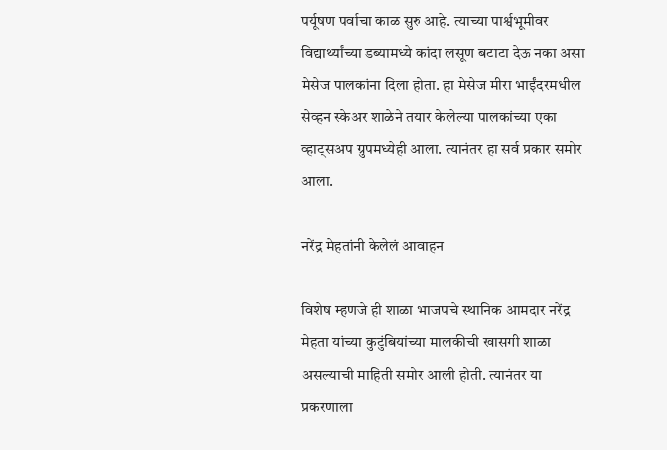पर्यूषण पर्वाचा काळ सुरु आहे. त्याच्या पार्श्वभूमीवर विद्यार्थ्यांच्या डब्यामध्ये कांदा लसूण बटाटा देऊ नका असा मेसेज पालकांना दिला होता. हा मेसेज मीरा भाईंदरमधील सेव्हन स्केअर शाळेने तयार केलेल्या पालकांच्या एका व्हाट्सअप ग्रुपमध्येही आला. त्यानंतर हा सर्व प्रकार समोर आला.

नरेंद्र मेहतांनी केलेलं आवाहन

विशेष म्हणजे ही शाळा भाजपचे स्थानिक आमदार नरेंद्र मेहता यांच्या कुटुंबियांच्या मालकीची खासगी शाळा असल्याची माहिती समोर आली होती. त्यानंतर या प्रकरणाला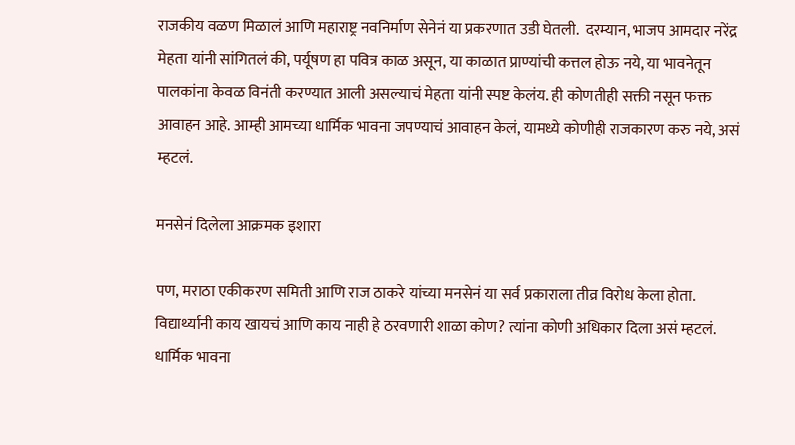राजकीय वळण मिळालं आणि महाराष्ट्र नवनिर्माण सेनेनं या प्रकरणात उडी घेतली.  दरम्यान, भाजप आमदार नरेंद्र मेहता यांनी सांगितलं की, पर्यूषण हा पवित्र काळ असून, या काळात प्राण्यांची कत्तल होऊ नये, या भावनेतून पालकांना केवळ विनंती करण्यात आली असल्याचं मेहता यांनी स्पष्ट केलंय. ही कोणतीही सक्ती नसून फक्त आवाहन आहे. आम्ही आमच्या धार्मिक भावना जपण्याचं आवाहन केलं, यामध्ये कोणीही राजकारण करु नये, असं म्हटलं.

मनसेनं दिलेला आक्रमक इशारा

पण, मराठा एकीकरण समिती आणि राज ठाकरे यांच्या मनसेनं या सर्व प्रकाराला तीव्र विरोध केला होता. विद्यार्थ्यानी काय खायचं आणि काय नाही हे ठरवणारी शाळा कोण? त्यांना कोणी अधिकार दिला असं म्हटलं. धार्मिक भावना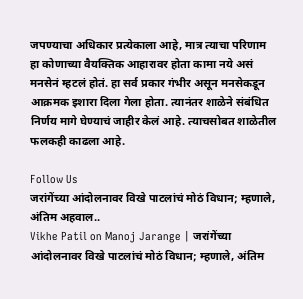जपण्याचा अधिकार प्रत्येकाला आहे, मात्र त्याचा परिणाम हा कोणाच्या वैयक्तिक आहारावर होता कामा नये असं मनसेनं म्हटलं होतं. हा सर्व प्रकार गंभीर असून मनसेकडून आक्रमक इशारा दिला गेला होता. त्यानंतर शाळेने संबंधित निर्णय मागे घेण्याचं जाहीर केलं आहे. त्याचसोबत शाळेतील फलकही काढला आहे.

Follow Us
जरांगेंच्या आंदोलनावर विखे पाटलांचं मोठं विधान; म्हणाले, अंतिम अहवाल..
Vikhe Patil on Manoj Jarange | जरांगेंच्या आंदोलनावर विखे पाटलांचं मोठं विधान; म्हणाले, अंतिम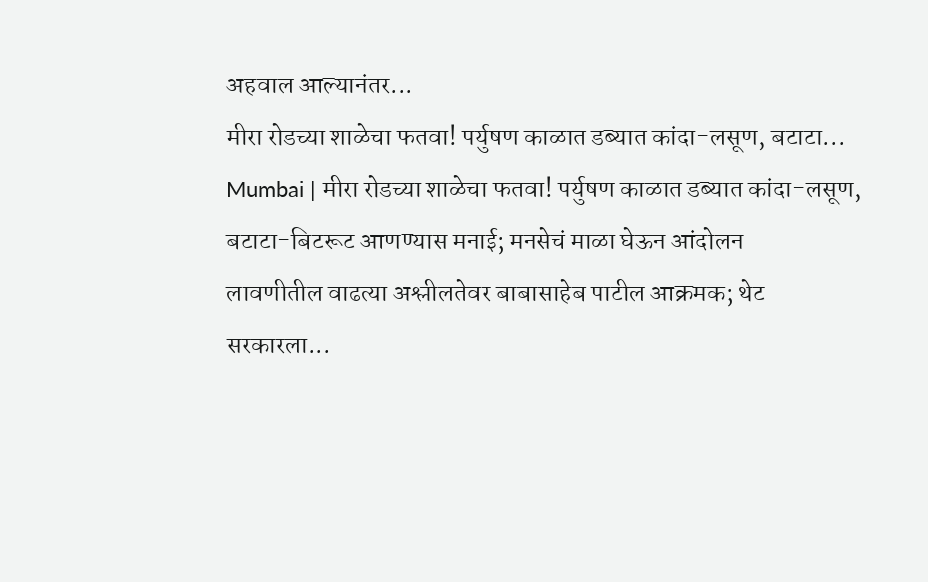अहवाल आल्यानंतर...
मीरा रोडच्या शाळेचा फतवा! पर्युषण काळात डब्यात कांदा-लसूण, बटाटा...
Mumbai | मीरा रोडच्या शाळेचा फतवा! पर्युषण काळात डब्यात कांदा-लसूण, बटाटा-बिटरूट आणण्यास मनाई; मनसेचं माळा घेऊन आंदोलन
लावणीतील वाढत्या अश्लीलतेवर बाबासाहेब पाटील आक्रमक; थेट सरकारला...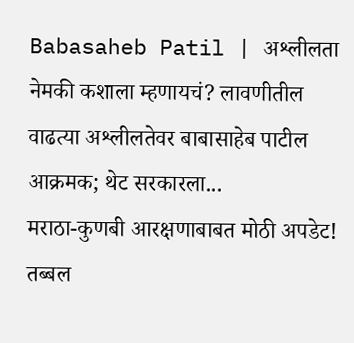Babasaheb Patil | अश्लीलता नेमकी कशाला म्हणायचं? लावणीतील वाढत्या अश्लीलतेवर बाबासाहेब पाटील आक्रमक; थेट सरकारला...
मराठा-कुणबी आरक्षणाबाबत मोठी अपडेट! तब्बल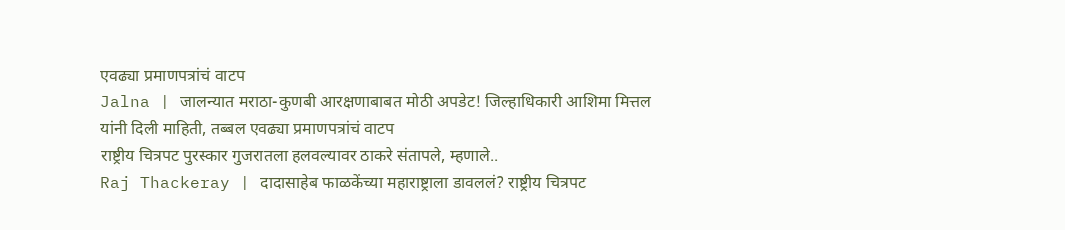एवढ्या प्रमाणपत्रांचं वाटप
Jalna | जालन्यात मराठा-कुणबी आरक्षणाबाबत मोठी अपडेट! जिल्हाधिकारी आशिमा मित्तल यांनी दिली माहिती, तब्बल एवढ्या प्रमाणपत्रांचं वाटप
राष्ट्रीय चित्रपट पुरस्कार गुजरातला हलवल्यावर ठाकरे संतापले, म्हणाले..
Raj Thackeray | दादासाहेब फाळकेंच्या महाराष्ट्राला डावललं? राष्ट्रीय चित्रपट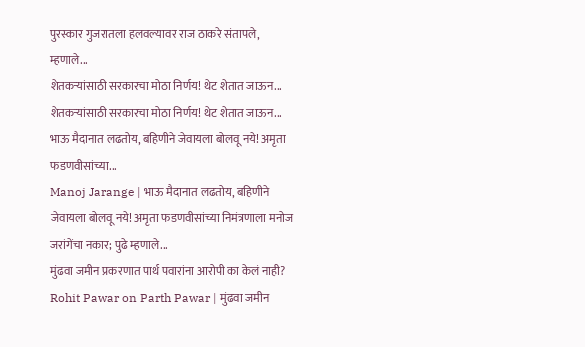पुरस्कार गुजरातला हलवल्यावर राज ठाकरे संतापले, म्हणाले...
शेतकऱ्यांसाठी सरकारचा मोठा निर्णय! थेट शेतात जाऊन...
शेतकऱ्यांसाठी सरकारचा मोठा निर्णय! थेट शेतात जाऊन...
भाऊ मैदानात लढतोय, बहिणीने जेवायला बोलवू नये! अमृता फडणवीसांच्या...
Manoj Jarange | भाऊ मैदानात लढतोय, बहिणीने जेवायला बोलवू नये! अमृता फडणवीसांच्या निमंत्रणाला मनोज जरांगेंचा नकार; पुढे म्हणाले...
मुंढवा जमीन प्रकरणात पार्थ पवारांना आरोपी का केलं नाही?
Rohit Pawar on Parth Pawar | मुंढवा जमीन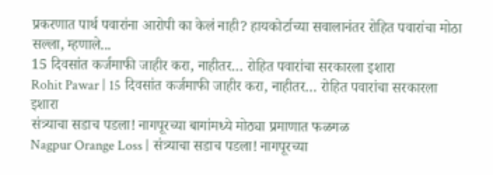प्रकरणात पार्थ पवारांना आरोपी का केलं नाही? हायकोर्टाच्या सवालानंतर रोहित पवारांचा मोठा सल्ला, म्हणाले...
15 दिवसांत कर्जमाफी जाहीर करा, नाहीतर… रोहित पवारांचा सरकारला इशारा
Rohit Pawar | 15 दिवसांत कर्जमाफी जाहीर करा, नाहीतर… रोहित पवारांचा सरकारला इशारा
संत्र्याचा सडाच पडला! नागपूरच्या बागांमध्ये मोठ्या प्रमाणात फळगळ
Nagpur Orange Loss | संत्र्याचा सडाच पडला! नागपूरच्या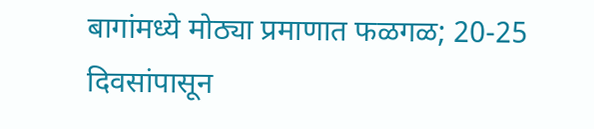बागांमध्ये मोठ्या प्रमाणात फळगळ; 20-25 दिवसांपासून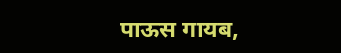पाऊस गायब,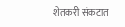शेतकरी संकटात